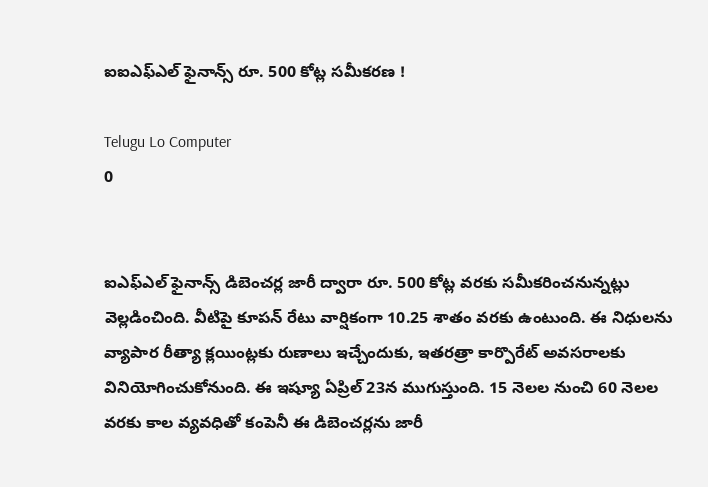ఐఐఎఫ్‌ఎల్‌ ఫైనాన్స్‌ రూ. 500 కోట్ల సమీకరణ !

Telugu Lo Computer
0


ఐఎఫ్‌ఎల్‌ ఫైనాన్స్ డిబెంచర్ల జారీ ద్వారా రూ. 500 కోట్ల వరకు సమీకరించనున్నట్లు వెల్లడించింది. వీటిపై కూపన్‌ రేటు వార్షికంగా 10.25 శాతం వరకు ఉంటుంది. ఈ నిధులను వ్యాపార రీత్యా క్లయింట్లకు రుణాలు ఇచ్చేందుకు, ఇతరత్రా కార్పొరేట్‌ అవసరాలకు వినియోగించుకోనుంది. ఈ ఇష్యూ ఏప్రిల్‌ 23న ముగుస్తుంది. 15 నెలల నుంచి 60 నెలల వరకు కాల వ్యవధితో కంపెనీ ఈ డిబెంచర్లను జారీ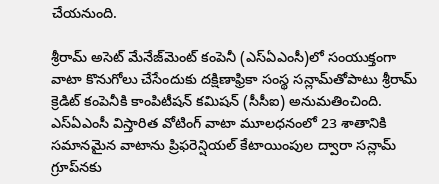చేయనుంది.

శ్రీరామ్‌ అసెట్‌ మేనేజ్‌మెంట్‌ కంపెనీ (ఎస్‌ఏఎంసీ)లో సంయుక్తంగా వాటా కొనుగోలు చేసేందుకు దక్షిణాఫ్రికా సంస్థ సన్లామ్‌తోపాటు శ్రీరామ్‌ క్రెడిట్‌ కంపెనీకి కాంపిటీషన్‌ కమిషన్‌ (సీసీఐ) అనుమతించింది. ఎస్‌ఏఎంసీ విస్తారిత వోటింగ్‌ వాటా మూలధనంలో 23 శాతానికి సమానమైన వాటాను ప్రిఫరెన్షియల్‌ కేటాయింపుల ద్వారా సన్లామ్‌ గ్రూప్‌నకు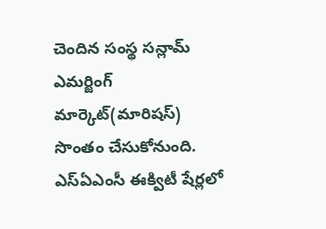చెందిన సంస్థ సన్లామ్‌ ఎమర్జింగ్‌ మార్కెట్‌(మారిషస్‌) సొంతం చేసుకోనుంది. ఎస్‌ఏఎంసీ ఈక్విటీ షేర్లలో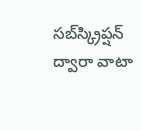సబ్‌స్క్రిప్షన్‌ ద్వారా వాటా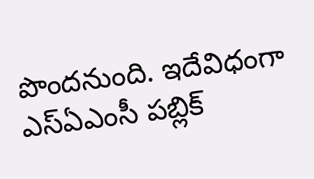పొందనుంది. ఇదేవిధంగా ఎస్‌ఏఎంసీ పబ్లిక్‌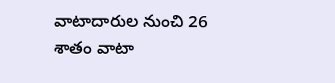వాటాదారుల నుంచి 26 శాతం వాటా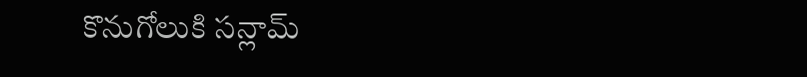కొనుగోలుకి సన్లామ్‌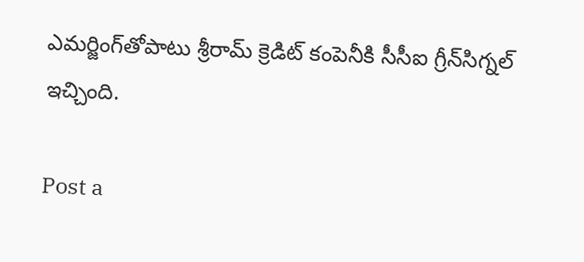ఎమర్జింగ్‌తోపాటు శ్రీరామ్‌ క్రెడిట్‌ కంపెనీకి సీసీఐ గ్రీన్‌సిగ్నల్‌ ఇచ్చింది.

Post a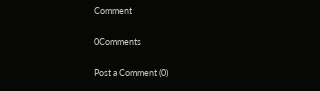Comment

0Comments

Post a Comment (0)